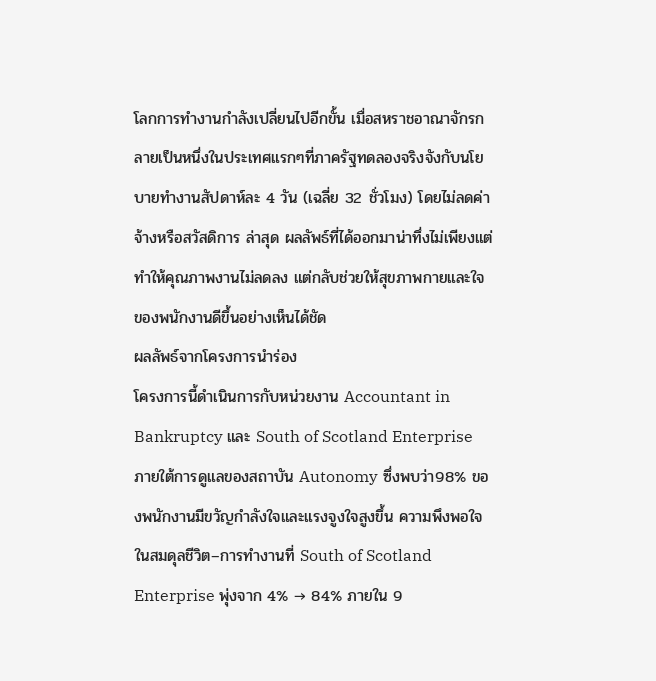โลกการทำงานกำลังเปลี่ยนไปอีกขั้น เมื่อสหราชอาณาจักรกลายเป็นหนึ่งในประเทศแรกๆที่ภาครัฐทดลองจริงจังกับนโยบายทำงานสัปดาห์ละ 4 วัน (เฉลี่ย 32 ชั่วโมง) โดยไม่ลดค่าจ้างหรือสวัสดิการ ล่าสุด ผลลัพธ์ที่ได้ออกมาน่าทึ่งไม่เพียงแต่ทำให้คุณภาพงานไม่ลดลง แต่กลับช่วยให้สุขภาพกายและใจของพนักงานดีขึ้นอย่างเห็นได้ชัด
ผลลัพธ์จากโครงการนำร่อง
โครงการนี้ดำเนินการกับหน่วยงาน Accountant in Bankruptcy และ South of Scotland Enterprise ภายใต้การดูแลของสถาบัน Autonomy ซึ่งพบว่า98% ของพนักงานมีขวัญกำลังใจและแรงจูงใจสูงขึ้น ความพึงพอใจในสมดุลชีวิต–การทำงานที่ South of Scotland Enterprise พุ่งจาก 4% → 84% ภายใน 9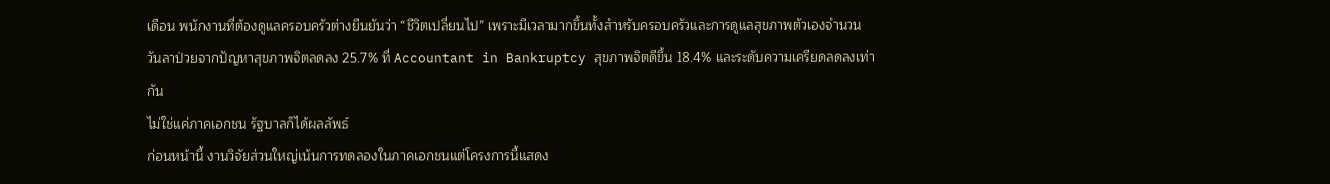เดือน พนักงานที่ต้องดูแลครอบครัวต่างยืนยันว่า “ชีวิตเปลี่ยนไป” เพราะมีเวลามากขึ้นทั้งสำหรับครอบครัวและการดูแลสุขภาพตัวเองจำนวนวันลาป่วยจากปัญหาสุขภาพจิตลดลง 25.7% ที่ Accountant in Bankruptcy สุขภาพจิตดีขึ้น 18.4% และระดับความเครียดลดลงเท่ากัน
ไม่ใช่แค่ภาคเอกชน รัฐบาลก็ได้ผลลัพธ์
ก่อนหน้านี้ งานวิจัยส่วนใหญ่เน้นการทดลองในภาคเอกชนแต่โครงการนี้แสดง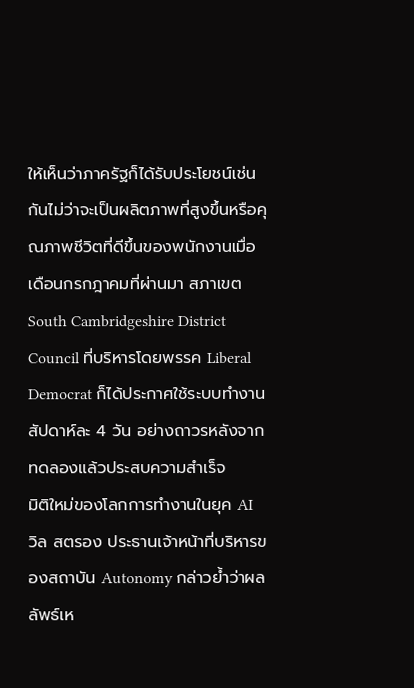ให้เห็นว่าภาครัฐก็ได้รับประโยชน์เช่นกันไม่ว่าจะเป็นผลิตภาพที่สูงขึ้นหรือคุณภาพชีวิตที่ดีขึ้นของพนักงานเมื่อเดือนกรกฎาคมที่ผ่านมา สภาเขต South Cambridgeshire District Council ที่บริหารโดยพรรค Liberal Democrat ก็ได้ประกาศใช้ระบบทำงานสัปดาห์ละ 4 วัน อย่างถาวรหลังจากทดลองแล้วประสบความสำเร็จ
มิติใหม่ของโลกการทำงานในยุค AI
วิล สตรอง ประธานเจ้าหน้าที่บริหารของสถาบัน Autonomy กล่าวย้ำว่าผลลัพธ์เห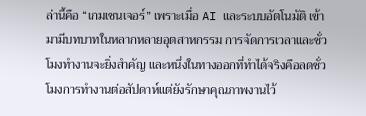ล่านี้คือ “เกมเชนเจอร์” เพราะเมื่อ AI และระบบอัตโนมัติ เข้ามามีบทบาทในหลากหลายอุตสาหกรรม การจัดการเวลาและชั่วโมงทำงานจะยิ่งสำคัญ และหนึ่งในทางออกที่ทำได้จริงคือลดชั่วโมงการทำงานต่อสัปดาห์แต่ยังรักษาคุณภาพงานไว้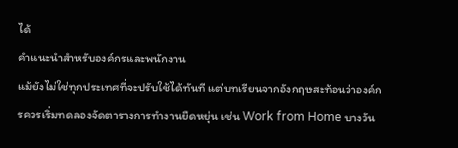ได้
คำแนะนำสำหรับองค์กรและพนักงาน
แม้ยังไม่ใช่ทุกประเทศที่จะปรับใช้ได้ทันที แต่บทเรียนจากอังกฤษสะท้อนว่าองค์กรควรเริ่มทดลองจัดตารางการทำงานยืดหยุ่น เช่น Work from Home บางวัน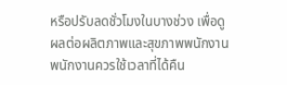หรือปรับลดชั่วโมงในบางช่วง เพื่อดูผลต่อผลิตภาพและสุขภาพพนักงานพนักงานควรใช้เวลาที่ได้คืน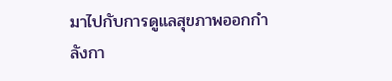มาไปกับการดูแลสุขภาพออกกำลังกา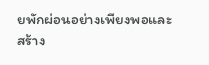ยพักผ่อนอย่างเพียงพอและสร้าง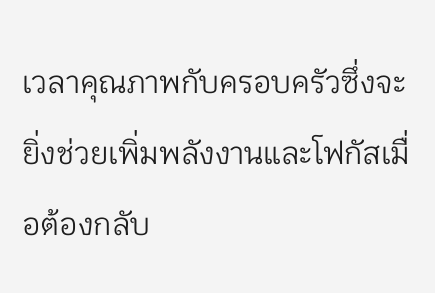เวลาคุณภาพกับครอบครัวซึ่งจะยิ่งช่วยเพิ่มพลังงานและโฟกัสเมื่อต้องกลับ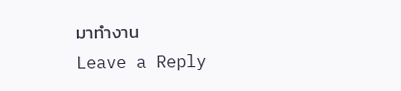มาทำงาน
Leave a Reply